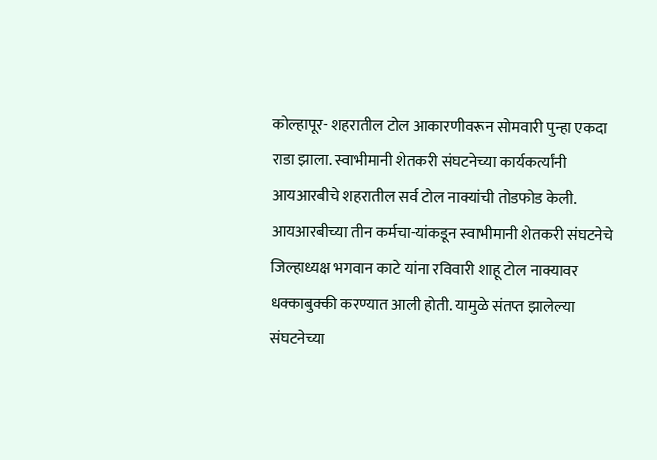कोल्हापूर- शहरातील टोल आकारणीवरून सोमवारी पुन्हा एकदा राडा झाला. स्वाभीमानी शेतकरी संघटनेच्या कार्यकर्त्यांनी आयआरबीचे शहरातील सर्व टोल नाक्यांची तोडफोड केली.
आयआरबीच्या तीन कर्मचा-यांकडून स्वाभीमानी शेतकरी संघटनेचे जिल्हाध्यक्ष भगवान काटे यांना रविवारी शाहू टोल नाक्यावर धक्काबुक्की करण्यात आली होती. यामुळे संतप्त झालेल्या संघटनेच्या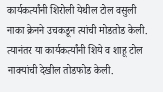कार्यकर्त्यांनी शिरोली येथील टोल वसुली नाका क्रेनने उचकडून त्यांची मोडतोड केली. त्यानंतर या कार्यकर्त्यांनी शिये व शाहू टोल नाक्यांची देखील तोडफोड केली.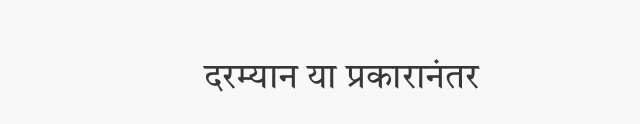दरम्यान या प्रकारानंतर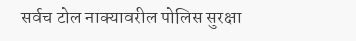सर्वच टोल नाक्यावरील पोलिस सुरक्षा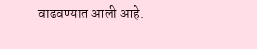वाढवण्यात आली आहे.